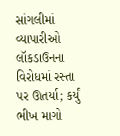સાંગલીમાં વ્યાપારીઓ લૉકડાઉનના વિરોધમાં રસ્તા પર ઊતર્યા; કર્યું ભીખ માગો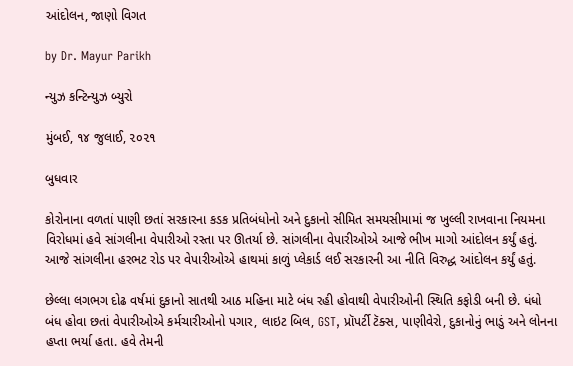આંદોલન, જાણો વિગત

by Dr. Mayur Parikh

ન્યુઝ કન્ટિન્યુઝ બ્યુરો

મુંબઈ, ૧૪ જુલાઈ, ૨૦૨૧

બુધવાર

કોરોનાના વળતાં પાણી છતાં સરકારના કડક પ્રતિબંધોનો અને દુકાનો સીમિત સમયસીમામાં જ ખુલ્લી રાખવાના નિયમના વિરોધમાં હવે સાંગલીના વેપારીઓ રસ્તા પર ઊતર્યા છે. સાંગલીના વેપારીઓએ આજે ભીખ માગો આંદોલન કર્યું હતું. આજે સાંગલીના હરભટ રોડ પર વેપારીઓએ હાથમાં કાળું પ્લેકાર્ડ લઈ સરકારની આ નીતિ વિરુદ્ધ આંદોલન કર્યું હતું.

છેલ્લા લગભગ દોઢ વર્ષમાં દુકાનો સાતથી આઠ મહિના માટે બંધ રહી હોવાથી વેપારીઓની સ્થિતિ કફોડી બની છે. ધંધો બંધ હોવા છતાં વેપારીઓએ કર્મચારીઓનો પગાર, લાઇટ બિલ, GST, પ્રૉપર્ટી ટૅક્સ, પાણીવેરો, દુકાનોનું ભાડું અને લોનના હપ્તા ભર્યા હતા. હવે તેમની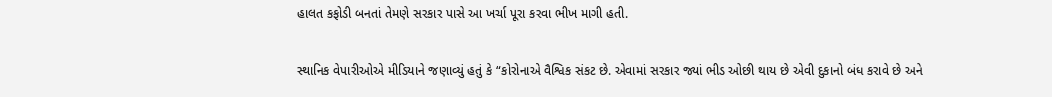હાલત કફોડી બનતાં તેમણે સરકાર પાસે આ ખર્ચા પૂરા કરવા ભીખ માગી હતી.

સ્થાનિક વેપારીઓએ મીડિયાને જણાવ્યું હતું કે “કોરોનાએ વૈશ્વિક સંકટ છે. એવામાં સરકાર જ્યાં ભીડ ઓછી થાય છે એવી દુકાનો બંધ કરાવે છે અને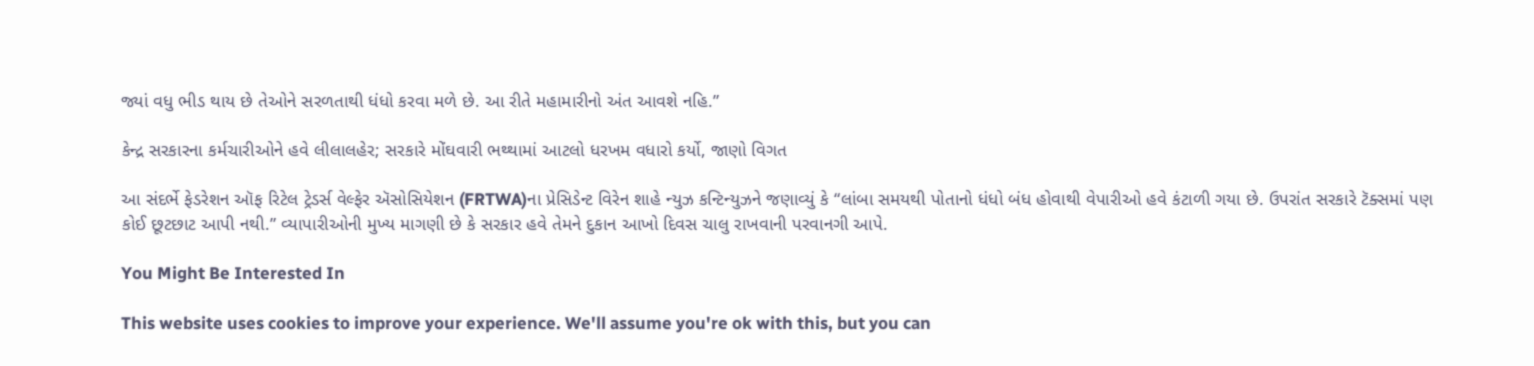જ્યાં વધુ ભીડ થાય છે તેઓને સરળતાથી ધંધો કરવા મળે છે. આ રીતે મહામારીનો અંત આવશે નહિ.”

કેન્દ્ર સરકારના કર્મચારીઓને હવે લીલાલહેર; સરકારે મોંઘવારી ભથ્થામાં આટલો ધરખમ વધારો કર્યો, જાણો વિગત

આ સંદર્ભે ફેડરેશન ઑફ રિટેલ ટ્રેડર્સ વેલ્ફેર ઍસોસિયેશન (FRTWA)ના પ્રેસિડેન્ટ વિરેન શાહે ન્યુઝ કન્ટિન્યુઝને જણાવ્યું કે “લાંબા સમયથી પોતાનો ધંધો બંધ હોવાથી વેપારીઓ હવે કંટાળી ગયા છે. ઉપરાંત સરકારે ટૅક્સમાં પણ કોઈ છૂટછાટ આપી નથી.” વ્યાપારીઓની મુખ્ય માગણી છે કે સરકાર હવે તેમને દુકાન આખો દિવસ ચાલુ રાખવાની પરવાનગી આપે.

You Might Be Interested In

This website uses cookies to improve your experience. We'll assume you're ok with this, but you can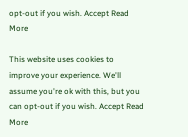opt-out if you wish. Accept Read More

This website uses cookies to improve your experience. We'll assume you're ok with this, but you can opt-out if you wish. Accept Read More